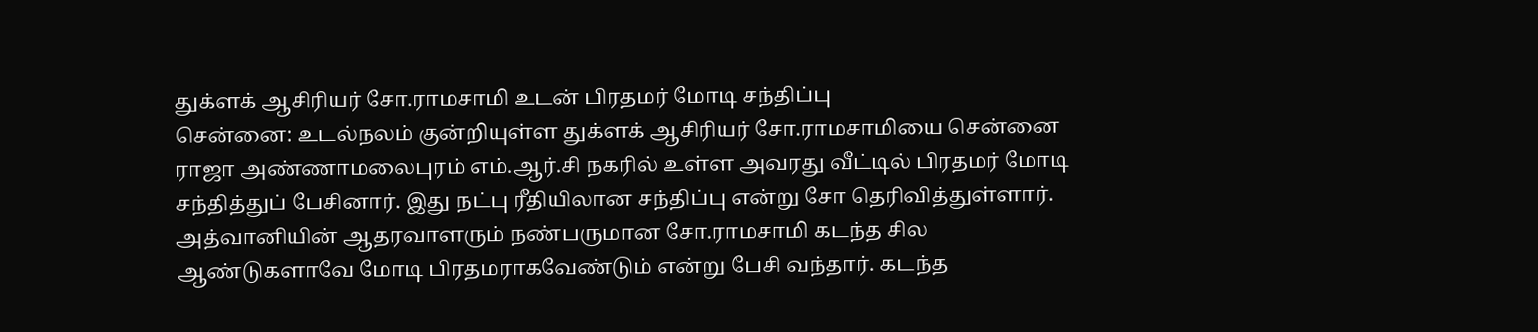துக்ளக் ஆசிரியர் சோ.ராமசாமி உடன் பிரதமர் மோடி சந்திப்பு
சென்னை: உடல்நலம் குன்றியுள்ள துக்ளக் ஆசிரியர் சோ.ராமசாமியை சென்னை ராஜா அண்ணாமலைபுரம் எம்.ஆர்.சி நகரில் உள்ள அவரது வீட்டில் பிரதமர் மோடி சந்தித்துப் பேசினார். இது நட்பு ரீதியிலான சந்திப்பு என்று சோ தெரிவித்துள்ளார்.
அத்வானியின் ஆதரவாளரும் நண்பருமான சோ.ராமசாமி கடந்த சில ஆண்டுகளாவே மோடி பிரதமராகவேண்டும் என்று பேசி வந்தார். கடந்த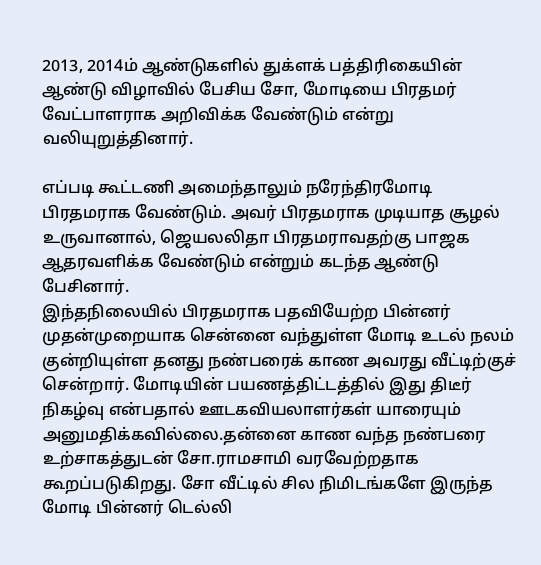2013, 2014ம் ஆண்டுகளில் துக்ளக் பத்திரிகையின் ஆண்டு விழாவில் பேசிய சோ, மோடியை பிரதமர் வேட்பாளராக அறிவிக்க வேண்டும் என்று வலியுறுத்தினார்.

எப்படி கூட்டணி அமைந்தாலும் நரேந்திரமோடி பிரதமராக வேண்டும். அவர் பிரதமராக முடியாத சூழல் உருவானால், ஜெயலலிதா பிரதமராவதற்கு பாஜக ஆதரவளிக்க வேண்டும் என்றும் கடந்த ஆண்டு பேசினார்.
இந்தநிலையில் பிரதமராக பதவியேற்ற பின்னர் முதன்முறையாக சென்னை வந்துள்ள மோடி உடல் நலம் குன்றியுள்ள தனது நண்பரைக் காண அவரது வீட்டிற்குச் சென்றார். மோடியின் பயணத்திட்டத்தில் இது திடீர் நிகழ்வு என்பதால் ஊடகவியலாளர்கள் யாரையும் அனுமதிக்கவில்லை.தன்னை காண வந்த நண்பரை உற்சாகத்துடன் சோ.ராமசாமி வரவேற்றதாக கூறப்படுகிறது. சோ வீட்டில் சில நிமிடங்களே இருந்த மோடி பின்னர் டெல்லி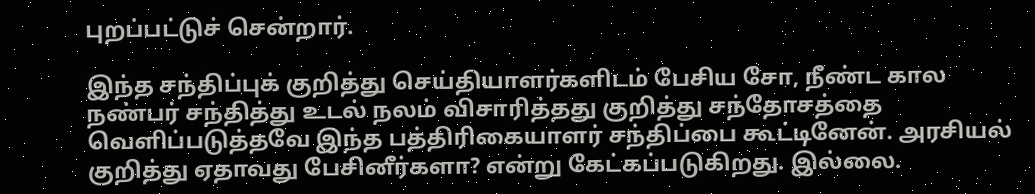புறப்பட்டுச் சென்றார்.

இந்த சந்திப்புக் குறித்து செய்தியாளர்களிடம் பேசிய சோ, நீண்ட கால நண்பர் சந்தித்து உடல் நலம் விசாரித்தது குறித்து சந்தோசத்தை வெளிப்படுத்தவே இந்த பத்திரிகையாளர் சந்திப்பை கூட்டினேன். அரசியல் குறித்து ஏதாவது பேசினீர்களா? என்று கேட்கப்படுகிறது. இல்லை.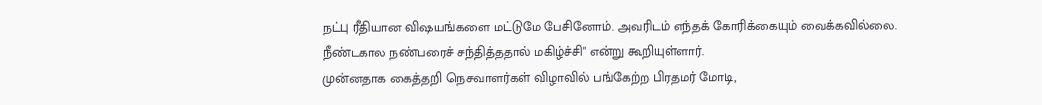நட்பு ரீதியான விஷயங்களை மட்டுமே பேசினோம். அவரிடம் எந்தக் கோரிக்கையும் வைக்கவில்லை. நீண்டகால நண்பரைச் சந்தித்ததால் மகிழ்ச்சி" என்று கூறியுள்ளார்.
முன்னதாக கைத்தறி நெசவாளர்கள் விழாவில் பங்கேற்ற பிரதமர் மோடி,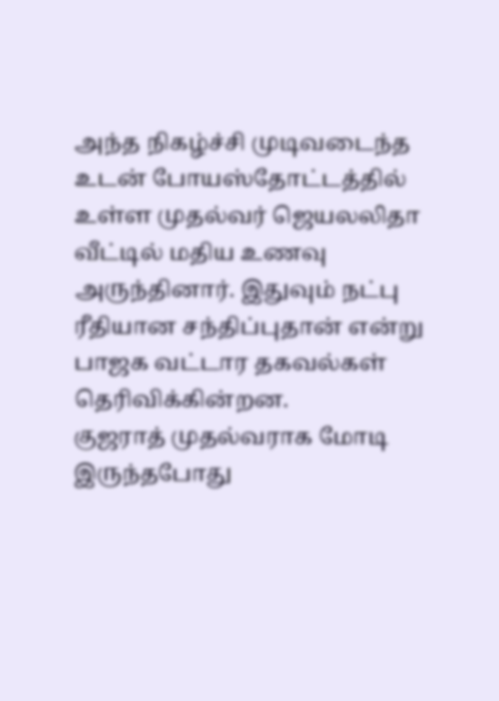அந்த நிகழ்ச்சி முடிவடைந்த உடன் போயஸ்தோட்டத்தில் உள்ள முதல்வர் ஜெயலலிதா வீட்டில் மதிய உணவு அருந்தினார். இதுவும் நட்பு ரீதியான சந்திப்புதான் என்று பாஜக வட்டார தகவல்கள் தெரிவிக்கின்றன.
குஜராத் முதல்வராக மோடி இருந்தபோது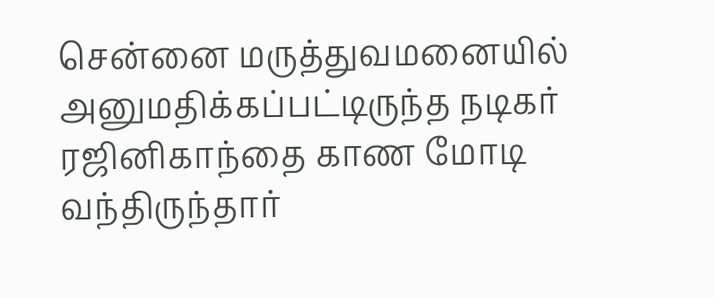சென்னை மருத்துவமனையில் அனுமதிக்கப்பட்டிருந்த நடிகர் ரஜினிகாந்தை காண மோடி வந்திருந்தார்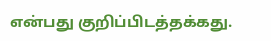என்பது குறிப்பிடத்தக்கது.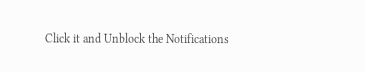Click it and Unblock the Notifications